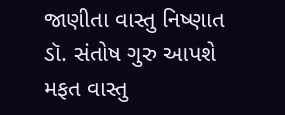જાણીતા વાસ્તુ નિષ્ણાત ડૉ. સંતોષ ગુરુ આપશે મફત વાસ્તુ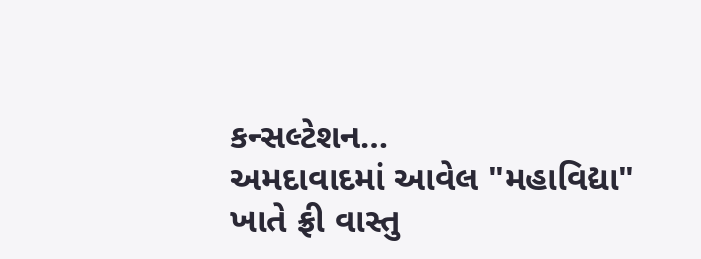કન્સલ્ટેશન…
અમદાવાદમાં આવેલ "મહાવિદ્યા" ખાતે ફ્રી વાસ્તુ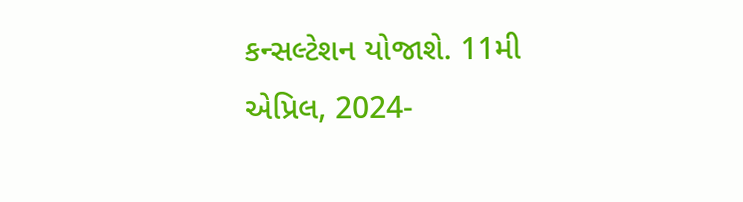કન્સલ્ટેશન યોજાશે. 11મી એપ્રિલ, 2024-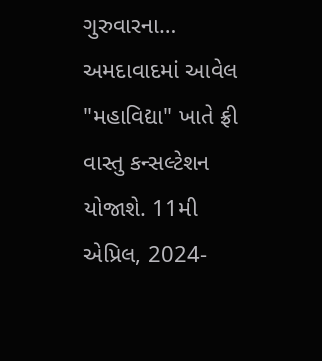ગુરુવારના…
અમદાવાદમાં આવેલ "મહાવિદ્યા" ખાતે ફ્રી વાસ્તુ કન્સલ્ટેશન યોજાશે. 11મી એપ્રિલ, 2024-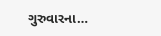ગુરુવારના…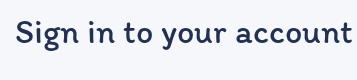Sign in to your account